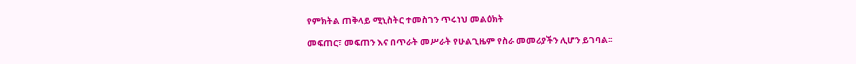የምክትል ጠቅላይ ሚኒስትር ተመስገን ጥሩነህ መልዕክት

መፍጠር፣ መፍጠን እና በጥራት መሥራት የሁልጊዜም የስራ መመሪያችን ሊሆን ይገባል፡፡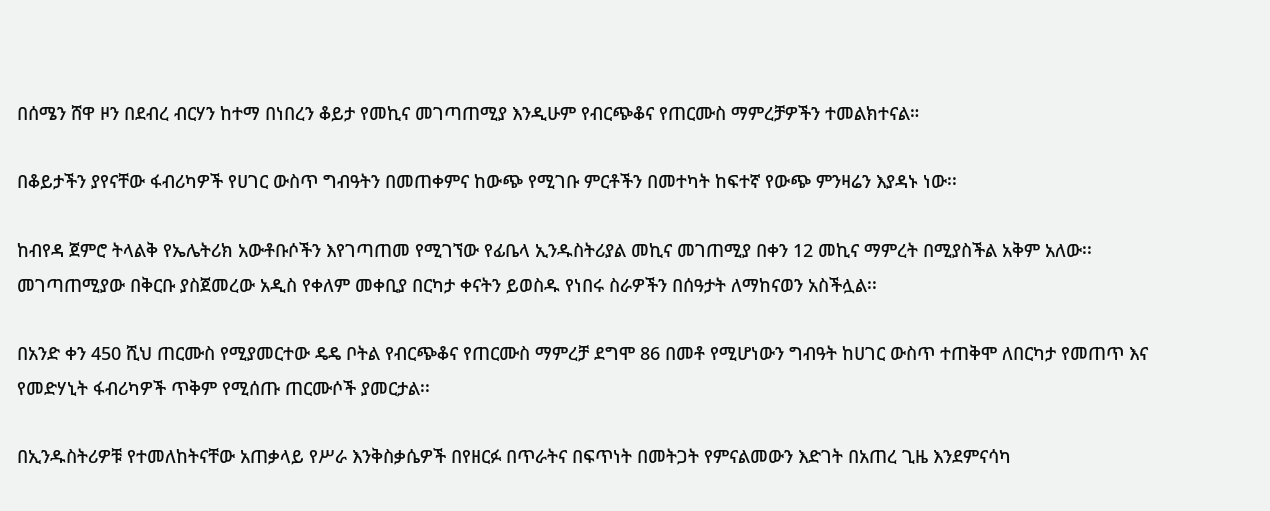በሰሜን ሸዋ ዞን በደብረ ብርሃን ከተማ በነበረን ቆይታ የመኪና መገጣጠሚያ እንዲሁም የብርጭቆና የጠርሙስ ማምረቻዎችን ተመልክተናል።

በቆይታችን ያየናቸው ፋብሪካዎች የሀገር ውስጥ ግብዓትን በመጠቀምና ከውጭ የሚገቡ ምርቶችን በመተካት ከፍተኛ የውጭ ምንዛሬን እያዳኑ ነው፡፡

ከብየዳ ጀምሮ ትላልቅ የኤሌትሪክ አውቶቡሶችን እየገጣጠመ የሚገኘው የፊቤላ ኢንዱስትሪያል መኪና መገጠሚያ በቀን 12 መኪና ማምረት በሚያስችል አቅም አለው፡፡ መገጣጠሚያው በቅርቡ ያስጀመረው አዲስ የቀለም መቀቢያ በርካታ ቀናትን ይወስዱ የነበሩ ስራዎችን በሰዓታት ለማከናወን አስችሏል፡፡

በአንድ ቀን 450 ሺህ ጠርሙስ የሚያመርተው ዴዴ ቦትል የብርጭቆና የጠርሙስ ማምረቻ ደግሞ 86 በመቶ የሚሆነውን ግብዓት ከሀገር ውስጥ ተጠቅሞ ለበርካታ የመጠጥ እና የመድሃኒት ፋብሪካዎች ጥቅም የሚሰጡ ጠርሙሶች ያመርታል፡፡

በኢንዱስትሪዎቹ የተመለከትናቸው አጠቃላይ የሥራ እንቅስቃሴዎች በየዘርፉ በጥራትና በፍጥነት በመትጋት የምናልመውን እድገት በአጠረ ጊዜ እንደምናሳካ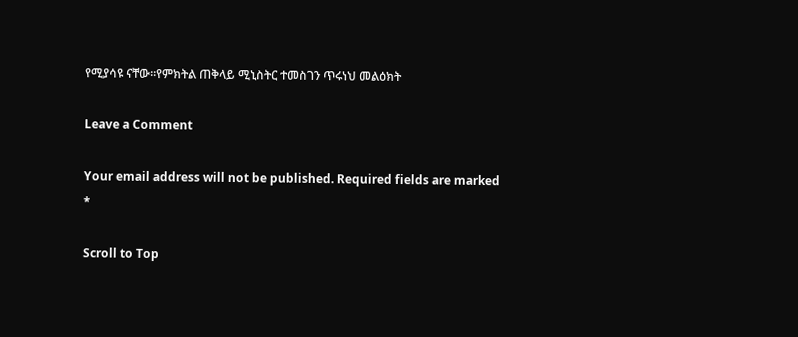የሚያሳዩ ናቸው፡፡የምክትል ጠቅላይ ሚኒስትር ተመስገን ጥሩነህ መልዕክት

Leave a Comment

Your email address will not be published. Required fields are marked *

Scroll to Top